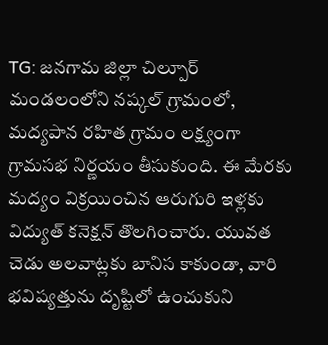TG: జనగామ జిల్లా చిల్పూర్ మండలంలోని నష్కల్ గ్రామంలో, మద్యపాన రహిత గ్రామం లక్ష్యంగా గ్రామసభ నిర్ణయం తీసుకుంది. ఈ మేరకు మద్యం విక్రయించిన ఆరుగురి ఇళ్లకు విద్యుత్ కనెక్షన్ తొలగించారు. యువత చెడు అలవాట్లకు బానిస కాకుండా, వారి భవిష్యత్తును దృష్టిలో ఉంచుకుని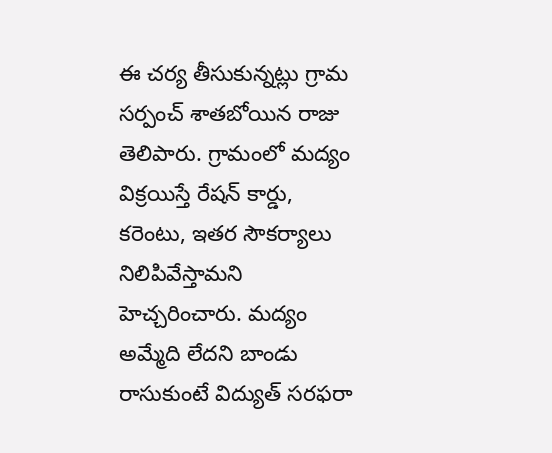ఈ చర్య తీసుకున్నట్లు గ్రామ సర్పంచ్ శాతబోయిన రాజు తెలిపారు. గ్రామంలో మద్యం విక్రయిస్తే రేషన్ కార్డు, కరెంటు, ఇతర సౌకర్యాలు నిలిపివేస్తామని హెచ్చరించారు. మద్యం అమ్మేది లేదని బాండు రాసుకుంటే విద్యుత్ సరఫరా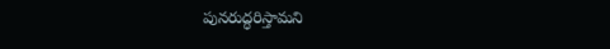పునరుద్ధరిస్తామని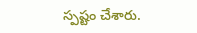స్పష్టం చేశారు.